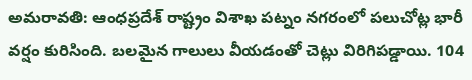అమరావతి: ఆంధప్రదేశ్ రాష్ట్రం విశాఖ పట్నం నగరంలో పలుచోట్ల భారీ వర్షం కురిసింది. బలమైన గాలులు వీయడంతో చెట్లు విరిగిపడ్డాయి. 104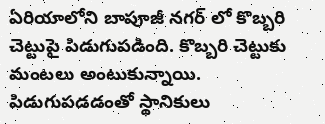ఏరియాలోని బాపూజీ నగర్ లో కొబ్బరి చెట్టుపై పిడుగుపడింది. కొబ్బరి చెట్టుకు మంటలు అంటుకున్నాయి. పిడుగుపడడంతో స్థానికులు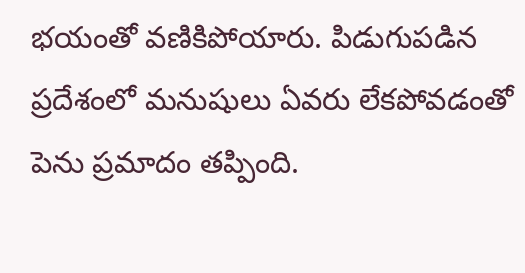భయంతో వణికిపోయారు. పిడుగుపడిన ప్రదేశంలో మనుషులు ఏవరు లేకపోవడంతో పెను ప్రమాదం తప్పింది.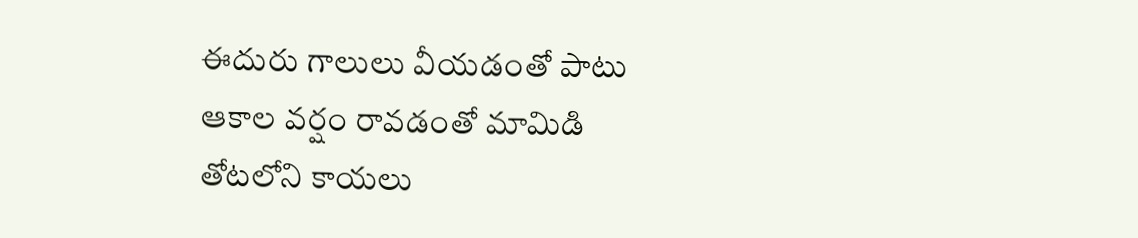ఈదురు గాలులు వీయడంతో పాటు ఆకాల వర్షం రావడంతో మామిడి తోటలోని కాయలు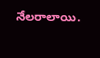నేలరాలాయి.